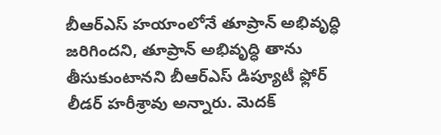బీఆర్ఎస్ హయాంలోనే తూప్రాన్ అభివృద్ధి జరిగిందని, తూప్రాన్ అభివృద్ధి తాను తీసుకుంటానని బీఆర్ఎస్ డిప్యూటీ ఫ్లోర్ లీడర్ హరీశ్రావు అన్నారు. మెదక్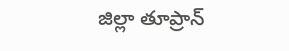జిల్లా తూప్రాన్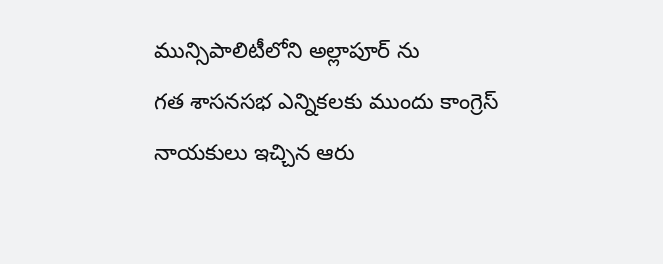మున్సిపాలిటీలోని అల్లాపూర్ ను
గత శాసనసభ ఎన్నికలకు ముందు కాంగ్రెస్ నాయకులు ఇచ్చిన ఆరు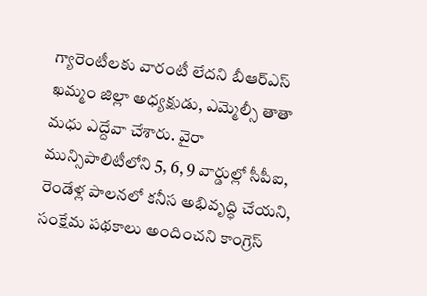గ్యారెంటీలకు వారంటీ లేదని బీఆర్ఎస్ ఖమ్మం జిల్లా అధ్యక్షుడు, ఎమ్మెల్సీ తాతా మధు ఎద్దేవా చేశారు. వైరా మున్సిపాలిటీలోని 5, 6, 9 వార్డుల్లో సీపీఐ,
రెండేళ్ల పాలనలో కనీస అభివృద్ధి చేయని, సంక్షేమ పథకాలు అందించని కాంగ్రెస్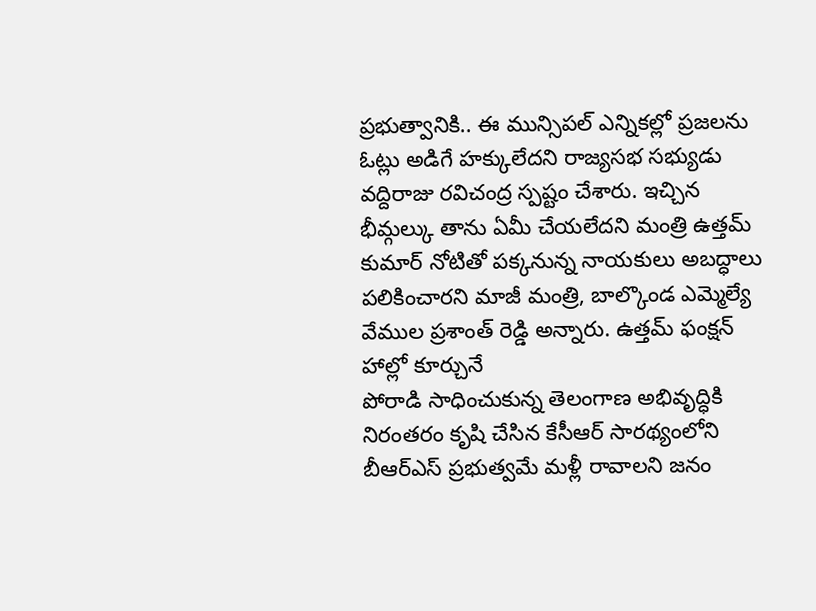ప్రభుత్వానికి.. ఈ మున్సిపల్ ఎన్నికల్లో ప్రజలను ఓట్లు అడిగే హక్కులేదని రాజ్యసభ సభ్యుడు వద్దిరాజు రవిచంద్ర స్పష్టం చేశారు. ఇచ్చిన
భీమ్గల్కు తాను ఏమీ చేయలేదని మంత్రి ఉత్తమ్ కుమార్ నోటితో పక్కనున్న నాయకులు అబద్ధాలు పలికించారని మాజీ మంత్రి, బాల్కొండ ఎమ్మెల్యే వేముల ప్రశాంత్ రెడ్డి అన్నారు. ఉత్తమ్ ఫంక్షన్ హాల్లో కూర్చునే
పోరాడి సాధించుకున్న తెలంగాణ అభివృద్ధికి నిరంతరం కృషి చేసిన కేసీఆర్ సారథ్యంలోని బీఆర్ఎస్ ప్రభుత్వమే మళ్లీ రావాలని జనం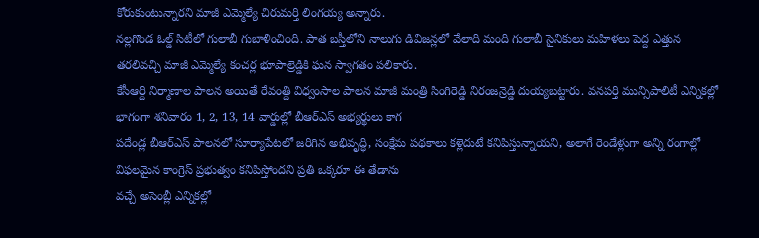కోరుకుంటున్నారని మాజీ ఎమ్మెల్యే చిరుమర్తి లింగయ్య అన్నారు.
నల్లగొండ ఓల్డ్ సిటీలో గులాబీ గుబాళించింది. పాత బస్తీలోని నాలుగు డివిజన్లలో వేలాది మంది గులాబీ సైనికులు మహిళలు పెద్ద ఎత్తున తరలివచ్చి మాజీ ఎమ్మెల్యే కంచర్ల భూపాల్రెడ్డికి ఘన స్వాగతం పలికారు.
కేసీఆర్ది నిర్మాణాల పాలన అయితే రేవంత్ది విధ్వంసాల పాలన మాజీ మంత్రి సింగిరెడ్డి నిరంజన్రెడ్డి దుయ్యబట్టారు. వనపర్తి మున్సిపాలిటీ ఎన్నికల్లో భాగంగా శనివారం 1, 2, 13, 14 వార్డుల్లో బీఆర్ఎస్ అభ్యర్థులు కాగ
పదేండ్ల బీఆర్ఎస్ పాలనలో సూర్యాపేటలో జరిగిన అభివృద్ధి, సంక్షేమ పథకాలు కళ్లెదుటే కనిపిస్తున్నాయని, అలాగే రెండేళ్లుగా అన్ని రంగాల్లో విఫలమైన కాంగ్రెస్ ప్రభుత్వం కనిపిస్తోందని ప్రతి ఒక్కరూ ఈ తేడాను
వచ్చే అసెంబ్లీ ఎన్నికల్లో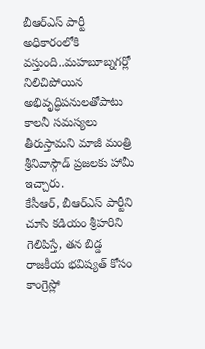బీఆర్ఎస్ పార్టీ అధికారంలోకి వస్తుంది..మహబూబ్నగర్లో నిలిచిపోయిన అభివృద్ధిపనులతోపాటు కాలనీ సమస్యలు తీరుస్తామని మాజీ మంత్రి శ్రీనివాస్గౌడ్ ప్రజలకు హామీ ఇచ్చారు.
కేసీఆర్, బీఆర్ఎస్ పార్టీని చూసి కడియం శ్రీహరిని గెలిపిస్తే, తన బిడ్డ రాజకీయ భవిష్యత్ కోసం కాంగ్రెస్లో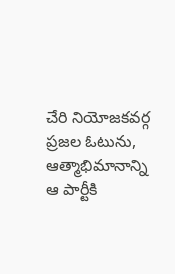చేరి నియోజకవర్గ ప్రజల ఓటును, ఆత్మాభిమానాన్ని ఆ పార్టీకి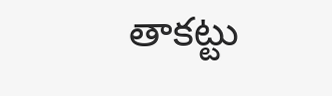తాకట్టు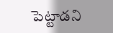పెట్టాడని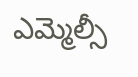ఎమ్మెల్సీ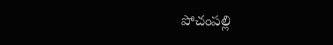పోచంపల్లి